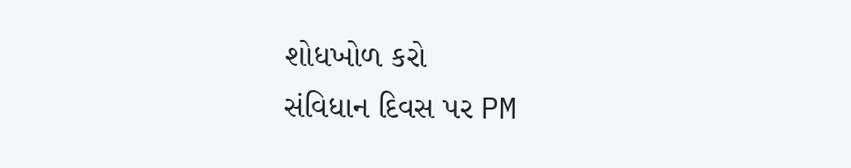શોધખોળ કરો
સંવિધાન દિવસ પર PM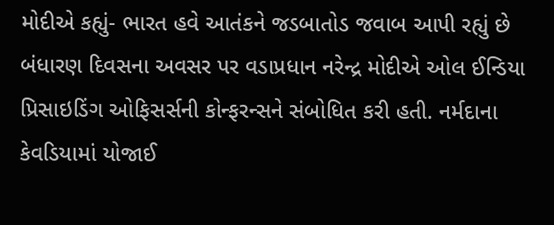મોદીએ કહ્યું- ભારત હવે આતંકને જડબાતોડ જવાબ આપી રહ્યું છે
બંધારણ દિવસના અવસર પર વડાપ્રધાન નરેન્દ્ર મોદીએ ઓલ ઈન્ડિયા પ્રિસાઇડિંગ ઓફિસર્સની કોન્ફરન્સને સંબોધિત કરી હતી. નર્મદાના કેવડિયામાં યોજાઈ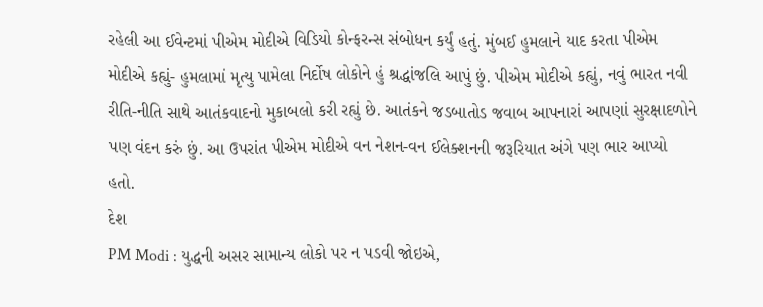રહેલી આ ઈવેન્ટમાં પીએમ મોદીએ વિડિયો કોન્ફરન્સ સંબોધન કર્યું હતું. મુંબઈ હુમલાને યાદ કરતા પીએમ મોદીએ કહ્યું- હુમલામાં મૃત્યુ પામેલા નિર્દોષ લોકોને હું શ્રદ્ધાંજલિ આપું છું. પીએમ મોદીએ કહ્યું, નવું ભારત નવી રીતિ-નીતિ સાથે આતંકવાદનો મુકાબલો કરી રહ્યું છે. આતંકને જડબાતોડ જવાબ આપનારાં આપણાં સુરક્ષાદળોને પણ વંદન કરું છું. આ ઉપરાંત પીએમ મોદીએ વન નેશન-વન ઈલેક્શનની જરૂરિયાત અંગે પણ ભાર આપ્યો હતો.
દેશ
PM Modi : યુદ્ધની અસર સામાન્ય લોકો પર ન પડવી જોઇએ,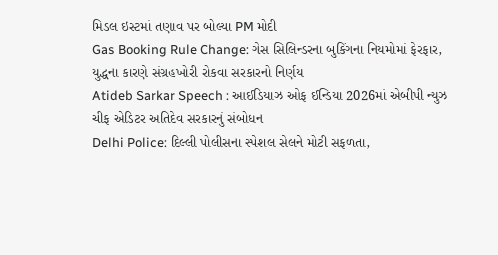મિડલ ઇસ્ટમાં તણાવ પર બોલ્યા PM મોદી
Gas Booking Rule Change: ગેસ સિલિન્ડરના બુકિંગના નિયમોમાં ફેરફાર, યુદ્ધના કારણે સંગ્રહખોરી રોકવા સરકારનો નિર્ણય
Atideb Sarkar Speech : આઈડિયાઝ ઓફ ઈન્ડિયા 2026માં એબીપી ન્યુઝ ચીફ એડિટર અતિદેવ સરકારનું સંબોધન
Delhi Police: દિલ્લી પોલીસના સ્પેશલ સેલને મોટી સફળતા,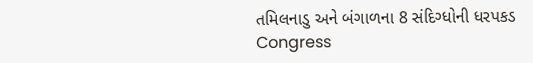તમિલનાડુ અને બંગાળના 8 સંદિગ્ધોની ધરપકડ
Congress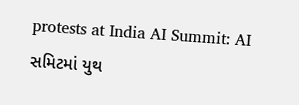protests at India AI Summit: AI સમિટમાં યુથ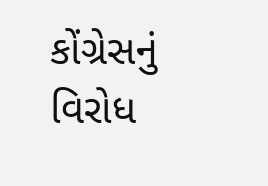કોંગ્રેસનું વિરોધ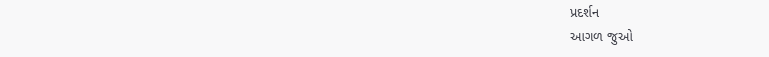પ્રદર્શન
આગળ જુઓ